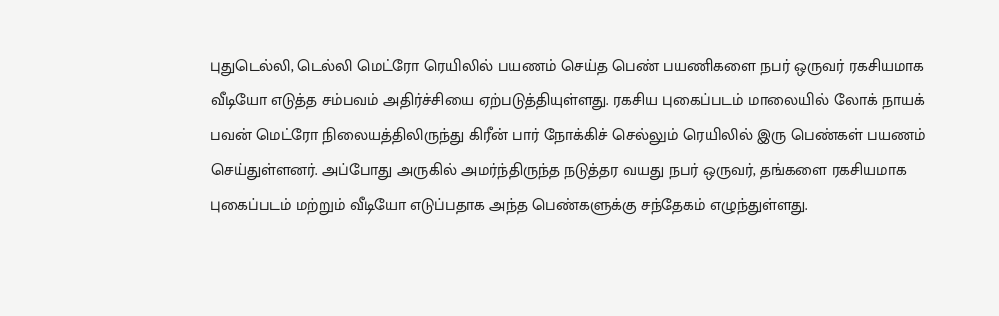புதுடெல்லி, டெல்லி மெட்ரோ ரெயிலில் பயணம் செய்த பெண் பயணிகளை நபர் ஒருவர் ரகசியமாக வீடியோ எடுத்த சம்பவம் அதிர்ச்சியை ஏற்படுத்தியுள்ளது. ரகசிய புகைப்படம் மாலையில் லோக் நாயக் பவன் மெட்ரோ நிலையத்திலிருந்து கிரீன் பார் நோக்கிச் செல்லும் ரெயிலில் இரு பெண்கள் பயணம் செய்துள்ளனர். அப்போது அருகில் அமர்ந்திருந்த நடுத்தர வயது நபர் ஒருவர், தங்களை ரகசியமாக புகைப்படம் மற்றும் வீடியோ எடுப்பதாக அந்த பெண்களுக்கு சந்தேகம் எழுந்துள்ளது.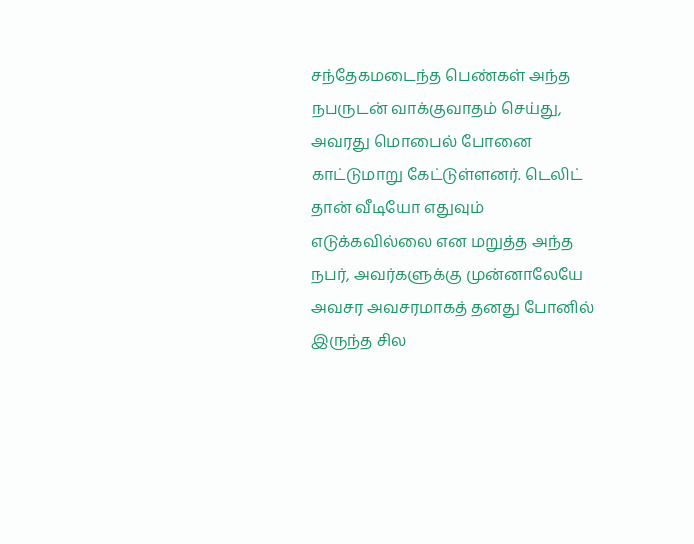சந்தேகமடைந்த பெண்கள் அந்த நபருடன் வாக்குவாதம் செய்து, அவரது மொபைல் போனை காட்டுமாறு கேட்டுள்ளனர். டெலிட் தான் வீடியோ எதுவும் எடுக்கவில்லை என மறுத்த அந்த நபர், அவர்களுக்கு முன்னாலேயே அவசர அவசரமாகத் தனது போனில் இருந்த சில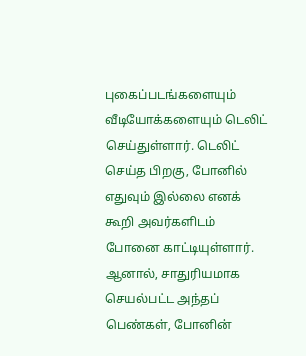புகைப்படங்களையும் வீடியோக்களையும் டெலிட் செய்துள்ளார். டெலிட் செய்த பிறகு, போனில் எதுவும் இல்லை எனக் கூறி அவர்களிடம் போனை காட்டியுள்ளார். ஆனால், சாதுரியமாக செயல்பட்ட அந்தப் பெண்கள், போனின்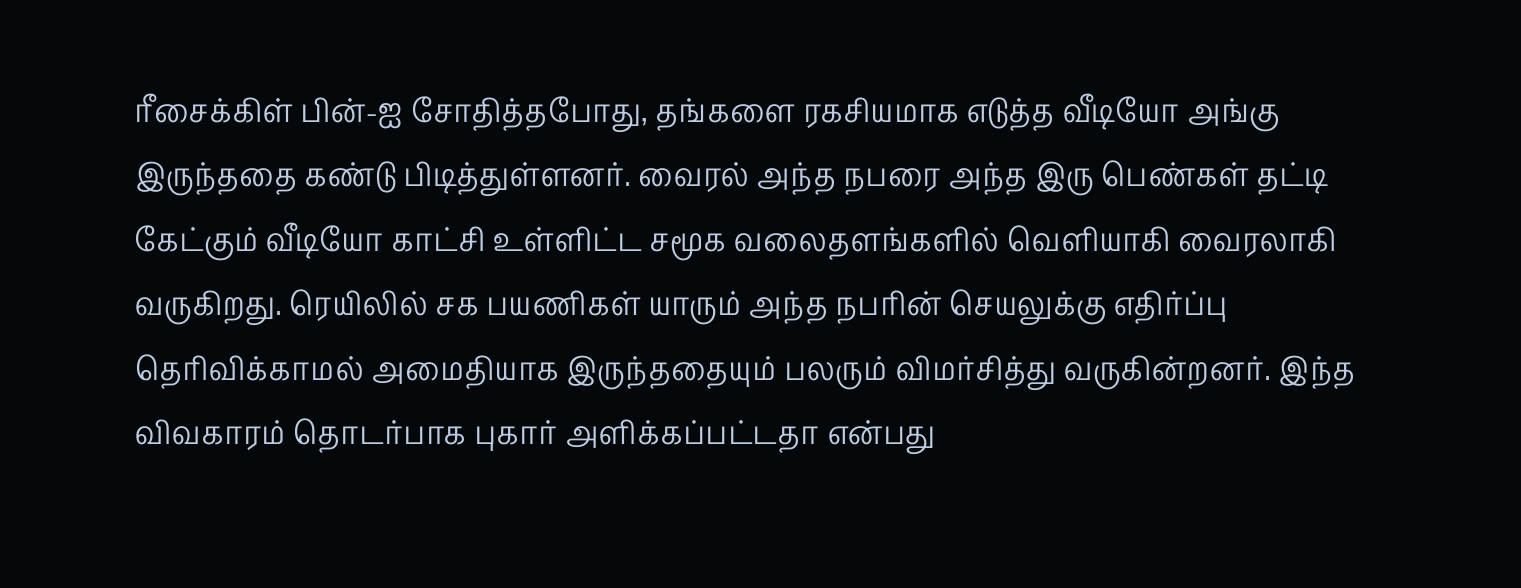ரீசைக்கிள் பின்-ஐ சோதித்தபோது, தங்களை ரகசியமாக எடுத்த வீடியோ அங்கு இருந்ததை கண்டு பிடித்துள்ளனர். வைரல் அந்த நபரை அந்த இரு பெண்கள் தட்டி கேட்கும் வீடியோ காட்சி உள்ளிட்ட சமூக வலைதளங்களில் வெளியாகி வைரலாகி வருகிறது. ரெயிலில் சக பயணிகள் யாரும் அந்த நபரின் செயலுக்கு எதிர்ப்பு தெரிவிக்காமல் அமைதியாக இருந்ததையும் பலரும் விமர்சித்து வருகின்றனர். இந்த விவகாரம் தொடர்பாக புகார் அளிக்கப்பட்டதா என்பது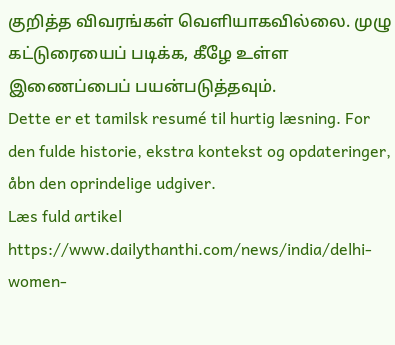குறித்த விவரங்கள் வெளியாகவில்லை. முழு கட்டுரையைப் படிக்க, கீழே உள்ள இணைப்பைப் பயன்படுத்தவும்.
Dette er et tamilsk resumé til hurtig læsning. For den fulde historie, ekstra kontekst og opdateringer, åbn den oprindelige udgiver.
Læs fuld artikel
https://www.dailythanthi.com/news/india/delhi-women-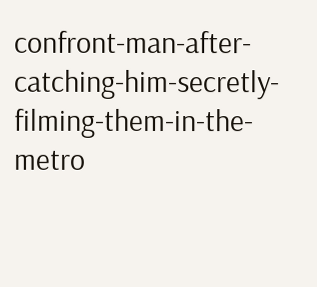confront-man-after-catching-him-secretly-filming-them-in-the-metro